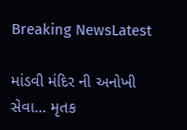Breaking NewsLatest

માંડવી મંદિર ની અનોખી સેવા… મૃતક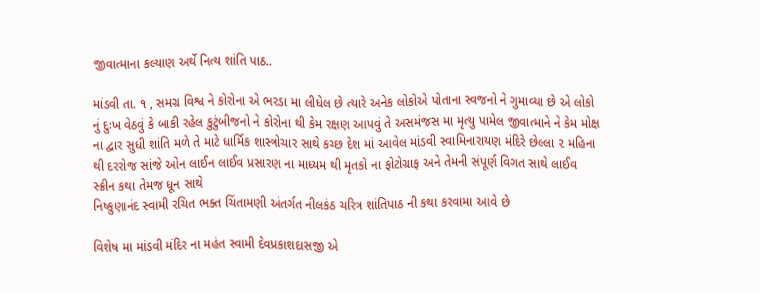જીવાત્માના કલ્યાણ અર્થે નિત્ય શાંતિ પાઠ..

માંડવી તા. ૧ , સમગ્ર વિશ્વ ને કોરોના એ ભરડા મા લીધેલ છે ત્યારે અનેક લોકોએ પોતાના સ્વજનો ને ગુમાવ્યા છે એ લોકો નું દુઃખ વેઠવું કે બાકી રહેલ કુટુંબીજનો ને કોરોના થી કેમ રક્ષણ આપવું તે અસમંજસ મા મૃત્યુ પામેલ જીવાત્માને ને કેમ મોક્ષ ના દ્વાર સુધી શાંતિ મળે તે માટે ધાર્મિક શાસ્ત્રોચાર સાથે કચ્છ દેશ માં આવેલ માંડવી સ્વામિનારાયણ મંદિરે છેલ્લા ૨ મહિના થી દરરોજ સાંજે ઓન લાઈન લાઈવ પ્રસારણ ના માધ્યમ થી મૃતકો ના ફોટોગ્રાફ અને તેમની સંપૂર્ણ વિગત સાથે લાઈવ સ્ક્રીન કથા તેમજ ધૂન સાથે
નિષ્કુણાનંદ સ્વામી રચિત ભક્ત ચિંતામણી અંતર્ગત નીલકંઠ ચરિત્ર શાંતિપાઠ ની કથા કરવામા આવે છે

વિશેષ મા માંડવી મંદિર ના મહંત સ્વામી દેવપ્રકાશદાસજી એ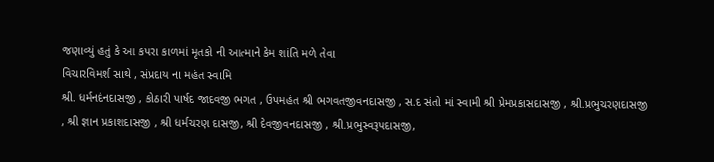જણાવ્યું હતું કે આ કપરા કાળમાં મૃતકો ની આત્માને કેમ શાંતિ મળે તેવા
વિચારવિમર્શ સાથે , સંપ્રદાય ના મહંત સ્વામિ
શ્રી. ધર્મનદંનદાસજી , કોઠારી પાર્ષદ જાદવજી ભગત , ઉપમહંત શ્રી ભગવતજીવનદાસજી , સ.દ સંતો માં સ્વામી શ્રી પ્રેમપ્રકાસદાસજી , શ્રી.પ્રભુચરણદાસજી , શ્રી જ્ઞાન પ્રકાશદાસજી , શ્રી ધર્મચરણ દાસજી, શ્રી દેવજીવનદાસજી , શ્રી.પ્રભુસ્વરૂપદાસજી,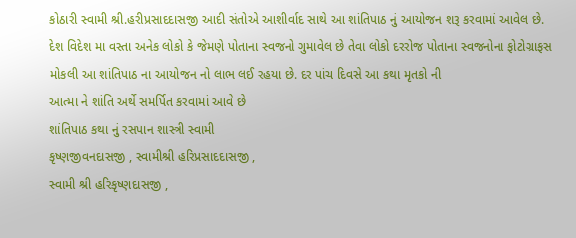કોઠારી સ્વામી શ્રી.હરીપ્રસાદદાસજી આદી સંતોએ આશીર્વાદ સાથે આ શાંતિપાઠ નું આયોજન શરૂ કરવામાં આવેલ છે.
દેશ વિદેશ મા વસ્તા અનેક લોકો કે જેમણે પોતાના સ્વજનો ગુમાવેલ છે તેવા લોકો દરરોજ પોતાના સ્વજનોના ફોટોગ્રાફસ મોકલી આ શાંતિપાઠ ના આયોજન નો લાભ લઈ રહયા છે. દર પાંચ દિવસે આ કથા મૃતકો ની
આત્મા ને શાંતિ અર્થે સમર્પિત કરવામાં આવે છે
શાંતિપાઠ કથા નું રસપાન શાસ્ત્રી સ્વામી
કૃષ્ણજીવનદાસજી , સ્વામીશ્રી હરિપ્રસાદદાસજી ,
સ્વામી શ્રી હરિકૃષ્ણદાસજી ,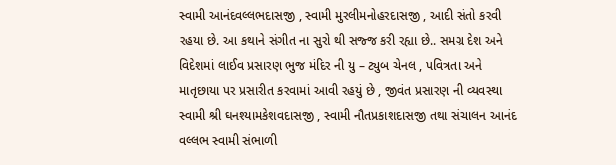સ્વામી આનંદવલ્લભદાસજી , સ્વામી મુરલીમનોહરદાસજી , આદી સંતો કરવી રહયા છે. આ કથાને સંગીત ના સુરો થી સજ્જ કરી રહ્યા છે.. સમગ્ર દેશ અને વિદેશમાં લાઈવ પ્રસારણ ભુજ મંદિર ની યુ – ટ્યુબ ચેનલ , પવિત્રતા અને માતૃછાયા પર પ્રસારીત કરવામાં આવી રહયું છે , જીવંત પ્રસારણ ની વ્યવસ્થા સ્વામી શ્રી ઘનશ્યામકેશવદાસજી , સ્વામી નૌતપ્રકાશદાસજી તથા સંચાલન આનંદ વલ્લભ સ્વામી સંભાળી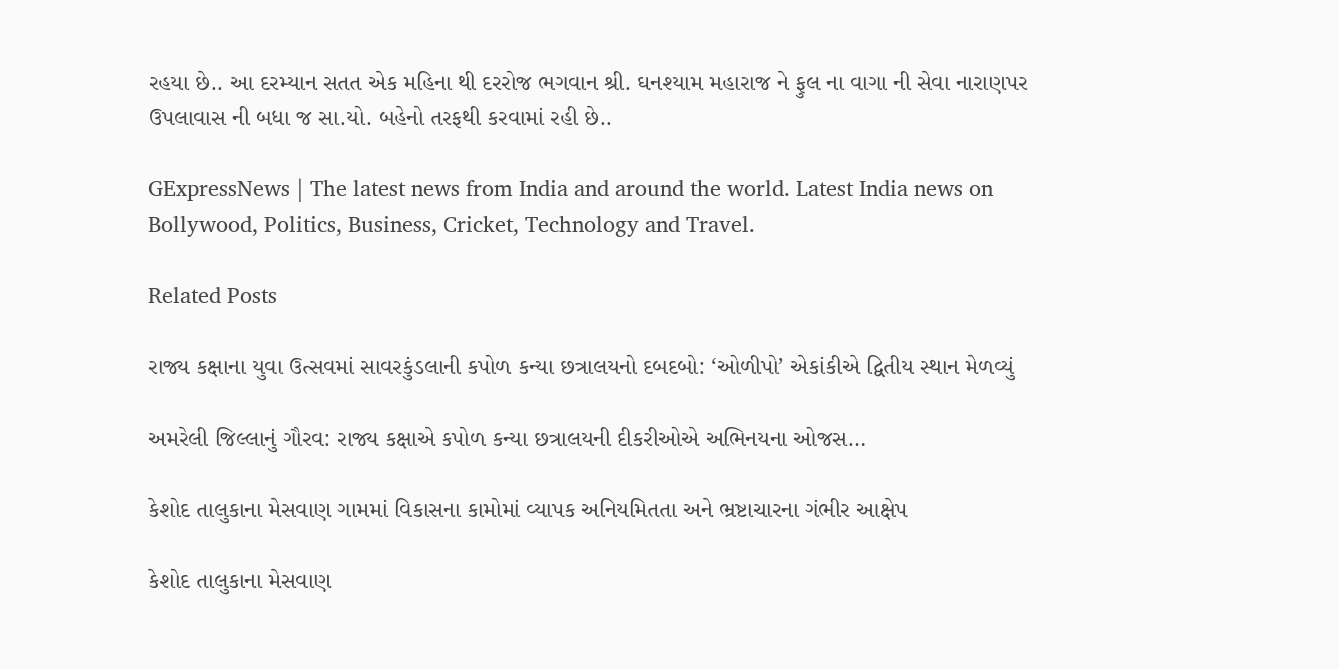રહયા છે.. આ દરમ્યાન સતત એક મહિના થી દરરોજ ભગવાન શ્રી. ઘનશ્યામ મહારાજ ને ફુલ ના વાગા ની સેવા નારાણપર ઉપલાવાસ ની બધા જ સા.યો. બહેનો તરફથી કરવામાં રહી છે..

GExpressNews | The latest news from India and around the world. Latest India news on Bollywood, Politics, Business, Cricket, Technology and Travel.

Related Posts

રાજ્ય કક્ષાના યુવા ઉત્સવમાં સાવરકુંડલાની કપોળ કન્યા છત્રાલયનો દબદબો: ‘ઓળીપો’ એકાંકીએ દ્વિતીય સ્થાન મેળવ્યું

અમરેલી જિલ્લાનું ગૌરવ: રાજ્ય કક્ષાએ કપોળ કન્યા છત્રાલયની દીકરીઓએ અભિનયના ઓજસ…

કેશોદ તાલુકાના મેસવાણ ગામમાં વિકાસના કામોમાં વ્યાપક અનિયમિતતા અને ભ્રષ્ટાચારના ગંભીર આક્ષેપ

કેશોદ તાલુકાના મેસવાણ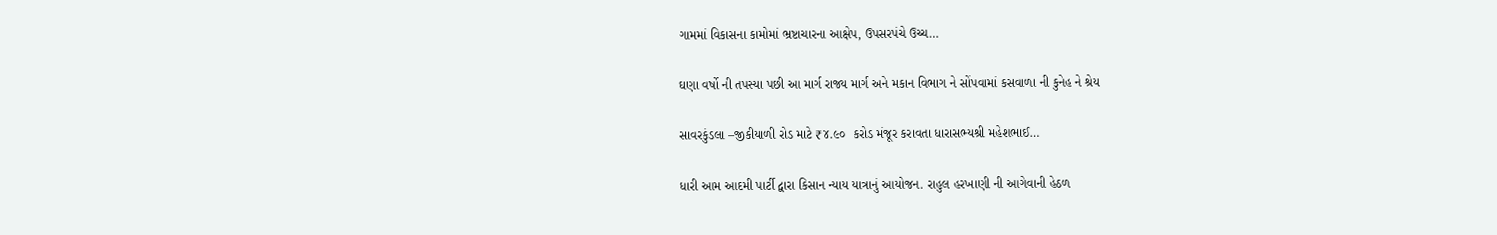ગામમાં વિકાસના કામોમાં ભ્રષ્ટાચારના આક્ષેપ, ઉપસરપંચે ઉચ્ચ…

ઘણા વર્ષો ની તપસ્યા પછી આ માર્ગ રાજ્ય માર્ગ અને મકાન વિભાગ ને સોંપવામાં કસવાળા ની કુનેહ ને શ્રેય

સાવરકુંડલા –જીકીયાળી રોડ માટે ₹૪.૯૦  કરોડ મંજૂર કરાવતા ધારાસભ્યશ્રી મહેશભાઈ…

ધારી આમ આદમી પાર્ટી દ્વારા કિસાન ન્યાય યાત્રાનું આયોજન. રાહુલ હરખાણી ની આગેવાની હેઠળ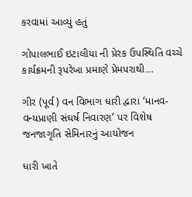કરવામાં આવ્યું હતું

ગોપાલભાઈ ઇટાલીયા ની પ્રેરક ઉપસ્થિતિ વચ્ચે કાર્યક્રમની રૂપરેખા પ્રમાણે પ્રેમપરાથી…

ગીર (પૂર્વ) વન વિભાગ ધારી દ્વારા ‘માનવ-વન્યપ્રાણી સંઘર્ષ નિવારણ’ પર વિશેષ જનજાગૃતિ સેમિનારનું આયોજન

ધારી ખાતે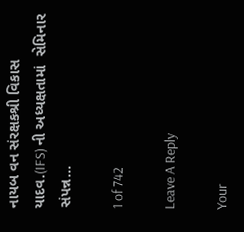નાયબ વન સંરક્ષકશ્રી વિકાસ યાદવ.(IFS) ની અધ્યક્ષતામાં  સેમિનાર સંપન્ન…

1 of 742

Leave A Reply

Your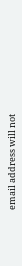email address will not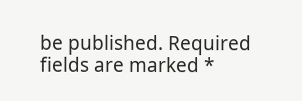be published. Required fields are marked *